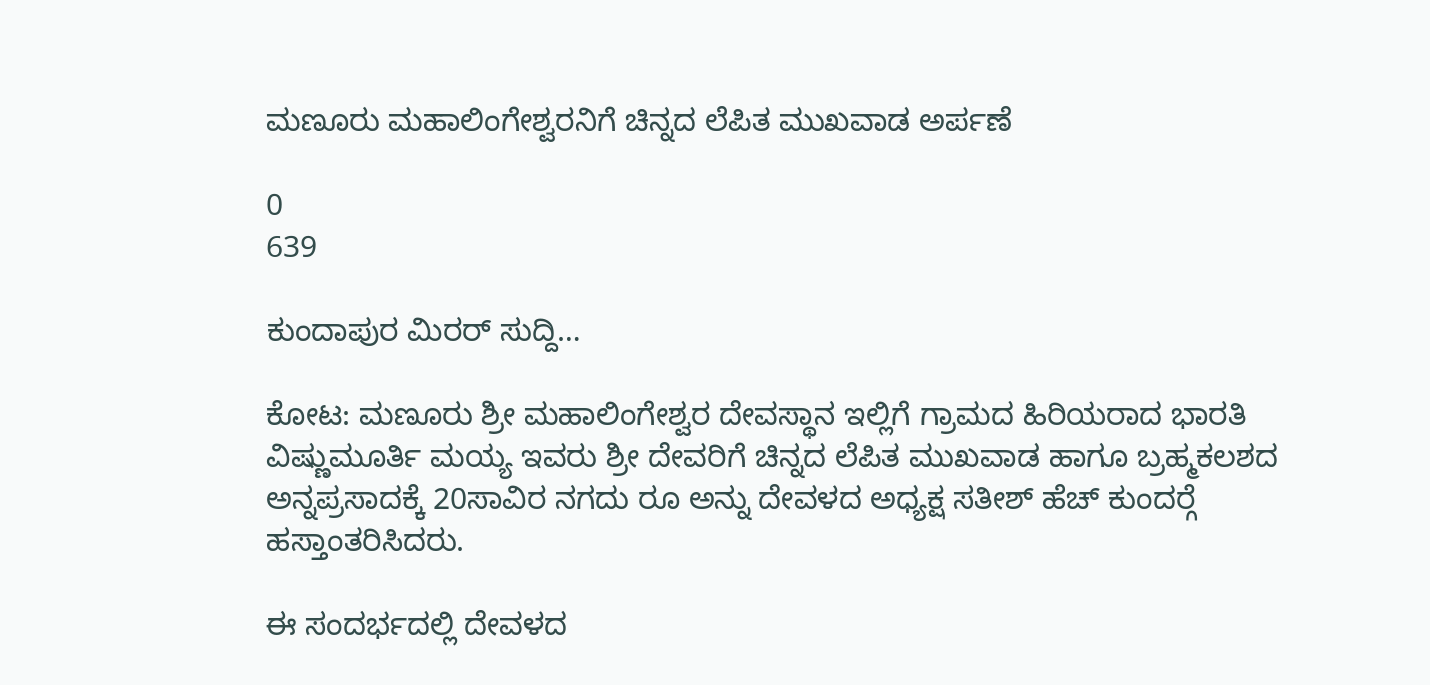ಮಣೂರು ಮಹಾಲಿಂಗೇಶ್ವರನಿಗೆ ಚಿನ್ನದ ಲೆಪಿತ ಮುಖವಾಡ ಅರ್ಪಣೆ

0
639

ಕುಂದಾಪುರ ಮಿರರ್ ಸುದ್ದಿ…

ಕೋಟ: ಮಣೂರು ಶ್ರೀ ಮಹಾಲಿಂಗೇಶ್ವರ ದೇವಸ್ಥಾನ ಇಲ್ಲಿಗೆ ಗ್ರಾಮದ ಹಿರಿಯರಾದ ಭಾರತಿ ವಿಷ್ಣುಮೂರ್ತಿ ಮಯ್ಯ ಇವರು ಶ್ರೀ ದೇವರಿಗೆ ಚಿನ್ನದ ಲೆಪಿತ ಮುಖವಾಡ ಹಾಗೂ ಬ್ರಹ್ಮಕಲಶದ ಅನ್ನಪ್ರಸಾದಕ್ಕೆ 20ಸಾವಿರ ನಗದು ರೂ ಅನ್ನು ದೇವಳದ ಅಧ್ಯಕ್ಷ ಸತೀಶ್ ಹೆಚ್ ಕುಂದರ್‍ಗೆ ಹಸ್ತಾಂತರಿಸಿದರು.

ಈ ಸಂದರ್ಭದಲ್ಲಿ ದೇವಳದ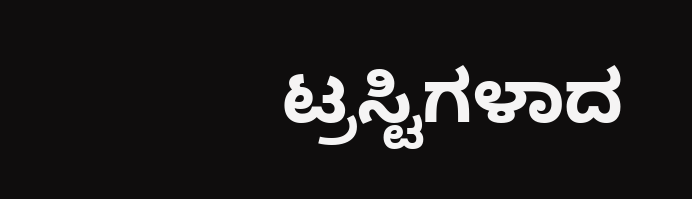ಟ್ರಸ್ಟಿಗಳಾದ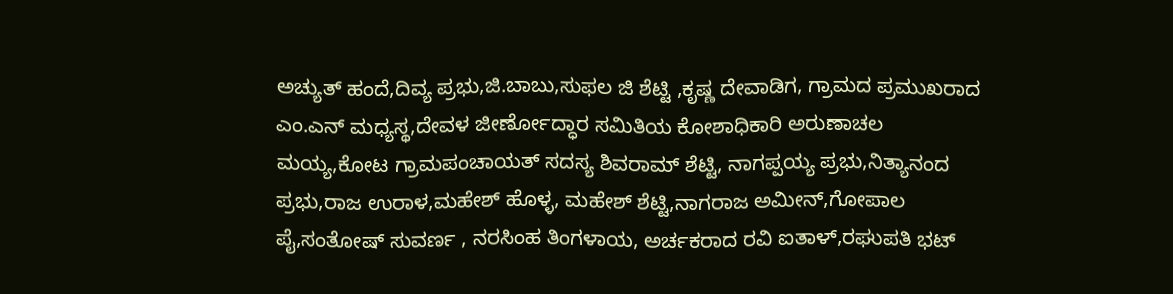ಅಚ್ಯುತ್ ಹಂದೆ,ದಿವ್ಯ ಪ್ರಭು,ಜಿ.ಬಾಬು,ಸುಫಲ ಜಿ ಶೆಟ್ಟಿ ,ಕೃಷ್ಣ ದೇವಾಡಿಗ, ಗ್ರಾಮದ ಪ್ರಮುಖರಾದ ಎಂ.ಎನ್ ಮಧ್ಯಸ್ಥ,ದೇವಳ ಜೀರ್ಣೋದ್ಧಾರ ಸಮಿತಿಯ ಕೋಶಾಧಿಕಾರಿ ಅರುಣಾಚಲ ಮಯ್ಯ,ಕೋಟ ಗ್ರಾಮಪಂಚಾಯತ್ ಸದಸ್ಯ ಶಿವರಾಮ್ ಶೆಟ್ಟಿ, ನಾಗಪ್ಪಯ್ಯ ಪ್ರಭು,ನಿತ್ಯಾನಂದ ಪ್ರಭು,ರಾಜ ಉರಾಳ,ಮಹೇಶ್ ಹೊಳ್ಳ, ಮಹೇಶ್ ಶೆಟ್ಟಿ,ನಾಗರಾಜ ಅಮೀನ್,ಗೋಪಾಲ ಪೈ,ಸಂತೋಷ್ ಸುವರ್ಣ , ನರಸಿಂಹ ತಿಂಗಳಾಯ, ಅರ್ಚಕರಾದ ರವಿ ಐತಾಳ್,ರಘುಪತಿ ಭಟ್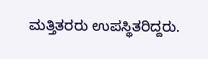ಮತ್ತಿತರರು ಉಪಸ್ಥಿತರಿದ್ದರು.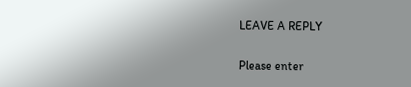LEAVE A REPLY

Please enter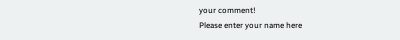your comment!
Please enter your name here